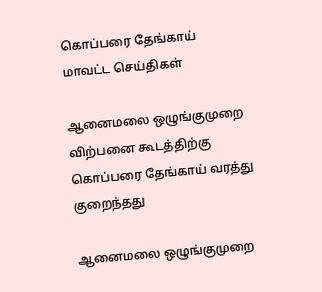கொப்பரை தேங்காய்
மாவட்ட செய்திகள்

ஆனைமலை ஒழுங்குமுறை விற்பனை கூடத்திற்கு கொப்பரை தேங்காய் வரத்து குறைந்தது

ஆனைமலை ஒழுங்குமுறை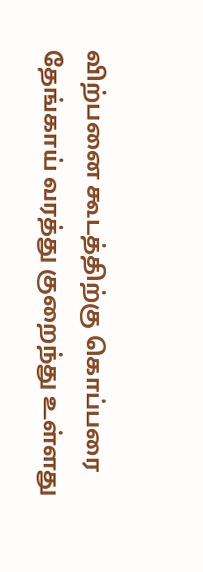விற்பனை கூடத்திற்கு கொப்பரை தேங்காய் வரத்து குறைந்து உள்ளது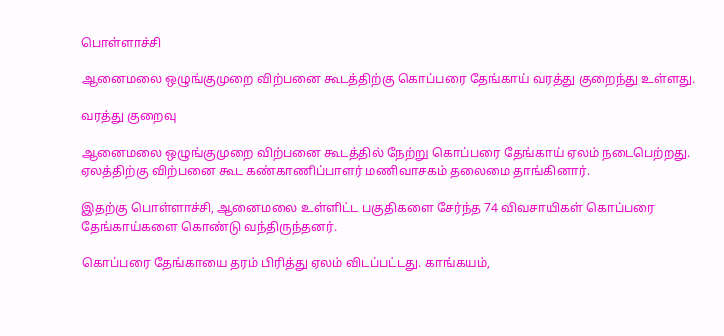பொள்ளாச்சி

ஆனைமலை ஒழுங்குமுறை விற்பனை கூடத்திற்கு கொப்பரை தேங்காய் வரத்து குறைந்து உள்ளது.

வரத்து குறைவு

ஆனைமலை ஒழுங்குமுறை விற்பனை கூடத்தில் நேற்று கொப்பரை தேங்காய் ஏலம் நடைபெற்றது. ஏலத்திற்கு விற்பனை கூட கண்காணிப்பாளர் மணிவாசகம் தலைமை தாங்கினார்.

இதற்கு பொள்ளாச்சி, ஆனைமலை உள்ளிட்ட பகுதிகளை சேர்ந்த 74 விவசாயிகள் கொப்பரை தேங்காய்களை கொண்டு வந்திருந்தனர்.

கொப்பரை தேங்காயை தரம் பிரித்து ஏலம் விடப்பட்டது. காங்கயம்,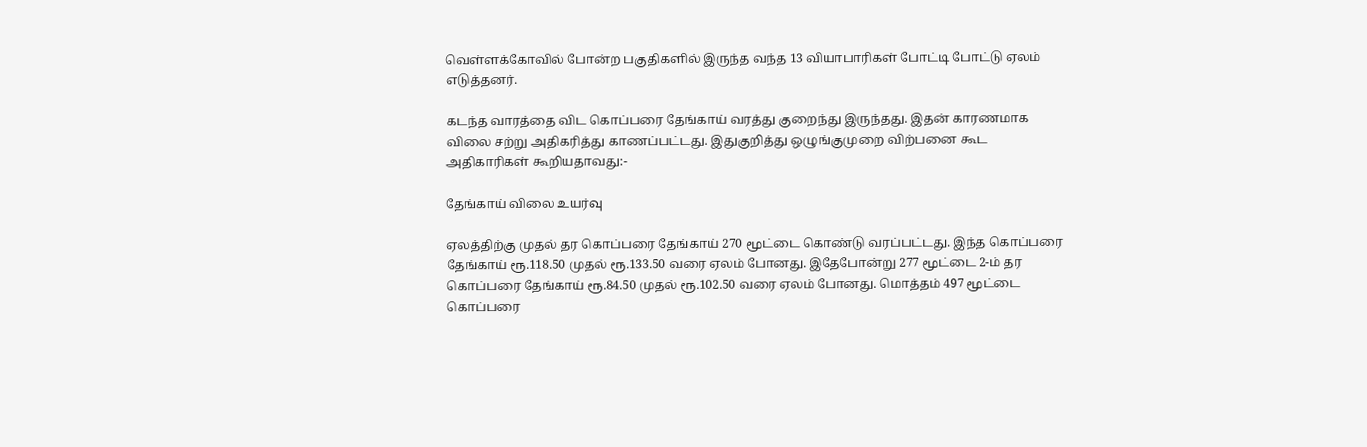வெள்ளக்கோவில் போன்ற பகுதிகளில் இருந்த வந்த 13 வியாபாரிகள் போட்டி போட்டு ஏலம் எடுத்தனர்.

கடந்த வாரத்தை விட கொப்பரை தேங்காய் வரத்து குறைந்து இருந்தது. இதன் காரணமாக விலை சற்று அதிகரித்து காணப்பட்டது. இதுகுறித்து ஒழுங்குமுறை விற்பனை கூட அதிகாரிகள் கூறியதாவது:-

தேங்காய் விலை உயர்வு

ஏலத்திற்கு முதல் தர கொப்பரை தேங்காய் 270 மூட்டை கொண்டு வரப்பட்டது. இந்த கொப்பரை தேங்காய் ரூ.118.50 முதல் ரூ.133.50 வரை ஏலம் போனது. இதேபோன்று 277 மூட்டை 2-ம் தர கொப்பரை தேங்காய் ரூ.84.50 முதல் ரூ.102.50 வரை ஏலம் போனது. மொத்தம் 497 மூட்டை கொப்பரை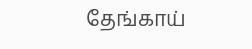தேங்காய்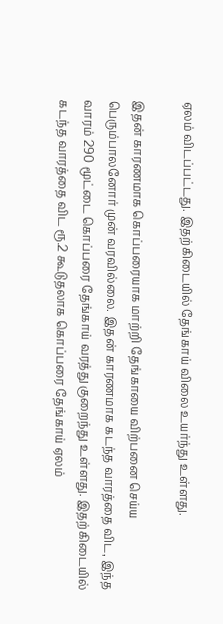ஏலம் விடப்பட்டது. இதற்கிடையில் தேங்காய் விலை உயர்ந்து உள்ளது.

இதன் காரணமாக கொப்பரையாக மாற்றி தேங்காயை விற்பனை செய்ய பெரும்பாலனோர் முன் வரவில்லை. இதன் காரணமாக கடந்த வாரத்தை விட, இந்த வாரம் 290 மூட்டை கொப்பரை தேங்காய் வரத்து குறைந்து உள்ளது. இதற்கிடையில் கடந்த வாரத்தை விட ரூ.2 கூடுதலாக கொப்பரை தேங்காய் ஏலம்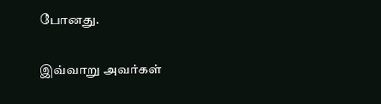போனது.

இவ்வாறு அவர்கள்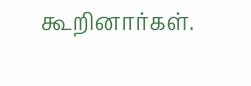கூறினார்கள்.